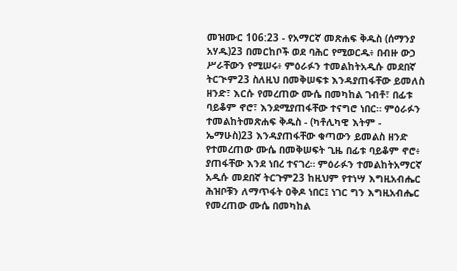መዝሙር 106:23 - የአማርኛ መጽሐፍ ቅዱስ (ሰማንያ አሃዱ)23 በመርከቦች ወደ ባሕር የሚወርዱ፥ በብዙ ውኃ ሥራቸውን የሚሠሩ፥ ምዕራፉን ተመልከትአዲሱ መደበኛ ትርጒም23 ስለዚህ በመቅሠፍቱ እንዳያጠፋቸው ይመለስ ዘንድ፣ እርሱ የመረጠው ሙሴ በመካከል ገብቶ፣ በፊቱ ባይቆም ኖሮ፣ እንደሚያጠፋቸው ተናግሮ ነበር። ምዕራፉን ተመልከትመጽሐፍ ቅዱስ - (ካቶሊካዊ እትም - ኤማሁስ)23 እንዳያጠፋቸው ቁጣውን ይመልስ ዘንድ የተመረጠው ሙሴ በመቅሠፍት ጊዜ በፊቱ ባይቆም ኖሮ፥ ያጠፋቸው እንደ ነበረ ተናገረ። ምዕራፉን ተመልከትአማርኛ አዲሱ መደበኛ ትርጉም23 ከዚህም የተነሣ እግዚአብሔር ሕዝቦቹን ለማጥፋት ዐቅዶ ነበር፤ ነገር ግን እግዚአብሔር የመረጠው ሙሴ በመካከል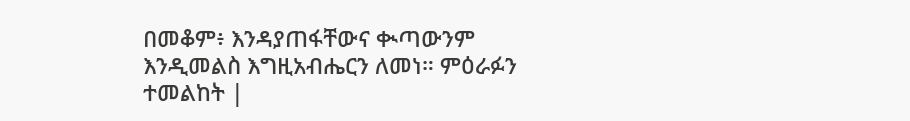በመቆም፥ እንዳያጠፋቸውና ቊጣውንም እንዲመልስ እግዚአብሔርን ለመነ። ምዕራፉን ተመልከት |